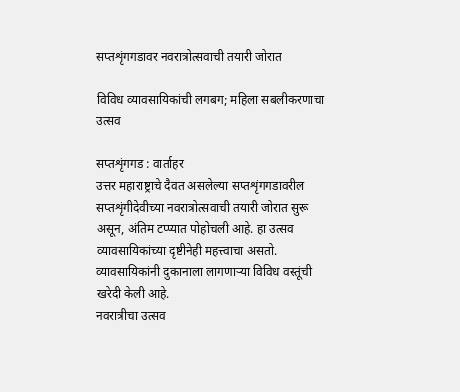सप्तशृंगगडावर नवरात्रोत्सवाची तयारी जोरात

विविध व्यावसायिकांची लगबग; महिला सबलीकरणाचा उत्सव

सप्तशृंगगड : वार्ताहर
उत्तर महाराष्ट्राचे दैवत असलेल्या सप्तशृंगगडावरील सप्तशृंगीदेवीच्या नवरात्रोत्सवाची तयारी जोरात सुरू असून, अंतिम टप्प्यात पोहोचली आहे. हा उत्सव व्यावसायिकांच्या दृष्टीनेही महत्त्वाचा असतो. व्यावसायिकांनी दुकानाला लागणार्‍या विविध वस्तूंची खरेदी केली आहे.
नवरात्रीचा उत्सव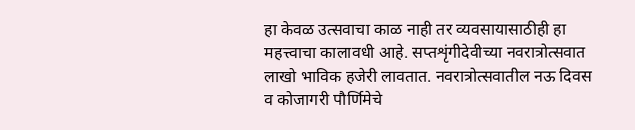हा केवळ उत्सवाचा काळ नाही तर व्यवसायासाठीही हा महत्त्वाचा कालावधी आहे. सप्तशृंगीदेवीच्या नवरात्रोत्सवात लाखो भाविक हजेरी लावतात. नवरात्रोत्सवातील नऊ दिवस व कोजागरी पौर्णिमेचे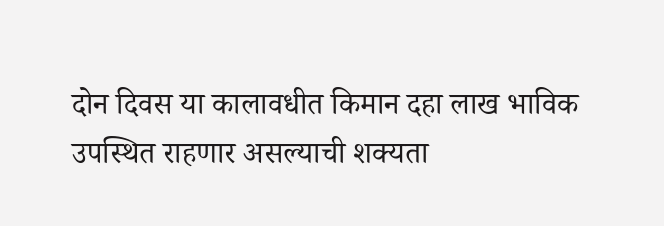दोन दिवस या कालावधीत किमान दहा लाख भाविक उपस्थित राहणार असल्याची शक्यता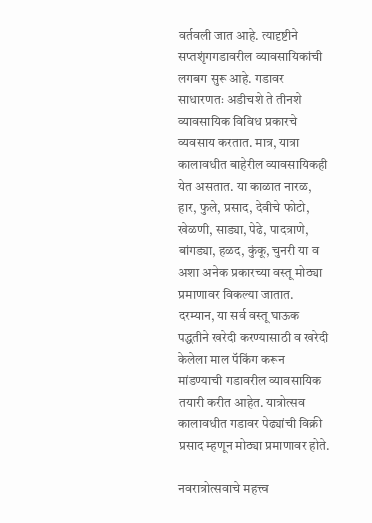वर्तवली जात आहे. त्यादृष्टीने सप्तशृंगगडावरील व्यावसायिकांची लगबग सुरू आहे. गडावर साधारणतः अडीचशे ते तीनशे व्यावसायिक विविध प्रकारचे व्यवसाय करतात. मात्र, यात्रा कालावधीत बाहेरील व्यावसायिकही येत असतात. या काळात नारळ, हार, फुले, प्रसाद, देवीचे फोटो, खेळणी, साड्या, पेढे, पादत्राणे, बांगड्या, हळद, कुंकू, चुनरी या व अशा अनेक प्रकारच्या वस्तू मोठ्या प्रमाणावर विकल्या जातात. दरम्यान, या सर्व वस्तू घाऊक पद्धतीने खरेदी करण्यासाठी व खरेदी केलेला माल पॅकिंग करून मांडण्याची गडावरील व्यावसायिक तयारी करीत आहेत. यात्रोत्सव कालावधीत गडावर पेढ्यांची विक्री प्रसाद म्हणून मोठ्या प्रमाणावर होते.

नवरात्रोत्सवाचे महत्त्व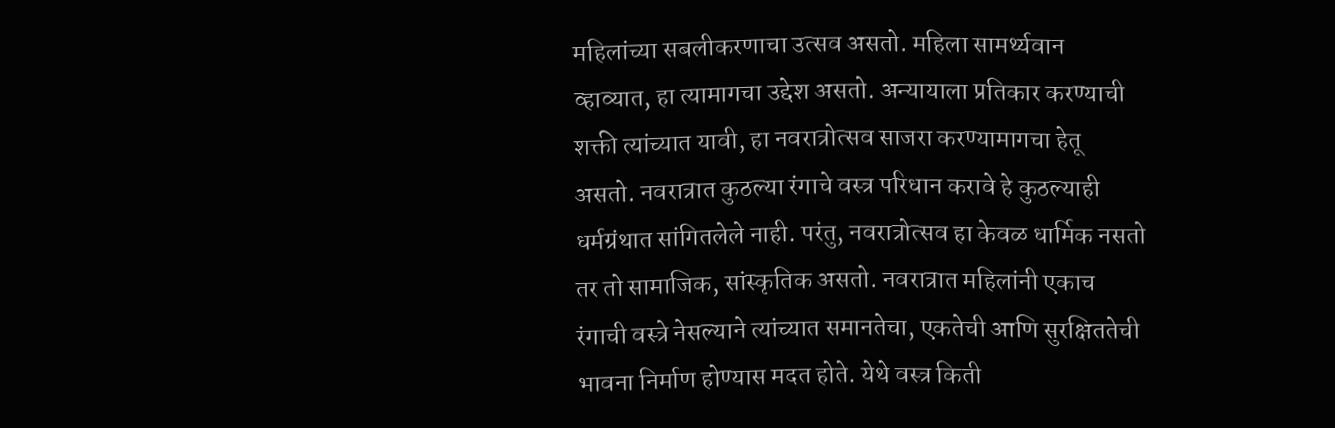महिलांच्या सबलीकरणाचा उत्सव असतो. महिला सामर्थ्यवान व्हाव्यात, हा त्यामागचा उद्देश असतो. अन्यायाला प्रतिकार करण्याची शक्ती त्यांच्यात यावी, हा नवरात्रोत्सव साजरा करण्यामागचा हेतू असतो. नवरात्रात कुठल्या रंगाचे वस्त्र परिधान करावे हे कुठल्याही धर्मग्रंथात सांगितलेले नाही. परंतु, नवरात्रोत्सव हा केवळ धार्मिक नसतो तर तो सामाजिक, सांस्कृतिक असतो. नवरात्रात महिलांनी एकाच रंगाची वस्त्रे नेसल्याने त्यांच्यात समानतेचा, एकतेची आणि सुरक्षिततेची भावना निर्माण होण्यास मदत होते. येथे वस्त्र किती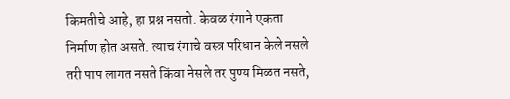किमतीचे आहे, हा प्रश्न नसतो. केवळ रंगाने एकता निर्माण होत असते. त्याच रंगाचे वस्त्र परिधान केले नसले तरी पाप लागत नसते किंवा नेसले तर पुण्य मिळत नसते,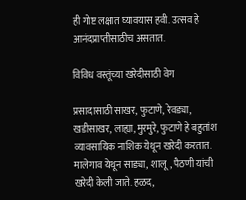ही गोष्ट लक्षात घ्यावयास हवी. उत्सव हे आनंदप्राप्तीसाठीच असतात.

विविध वस्तूंच्या खरेदीसाठी वेग

प्रसादासाठी साखर, फुटाणे, रेवड्या, खडीसाखर, लाह्या, मुरमुरे, फुटाणे हे बहुतांश व्यावसायिक नाशिक येथून खरेदी करतात. मालेगाव येथून साड्या, शालू, पैठणी यांची खरेदी केली जाते. हळद,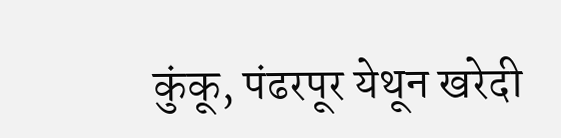कुंकू, पंढरपूर येथून खरेदी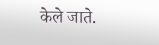केले जाते.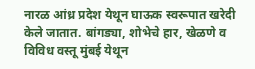नारळ आंध्र प्रदेश येथून घाऊक स्वरूपात खरेदी केले जातात. बांगड्या, शोभेचे हार, खेळणे व विविध वस्तू मुंबई येथून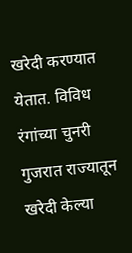खरेदी करण्यात येतात. विविध रंगांच्या चुनरी गुजरात राज्यातून खरेदी केल्या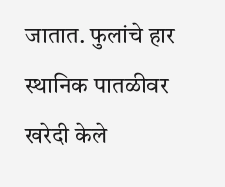जातात. फुलांचे हार स्थानिक पातळीवर खरेदी केले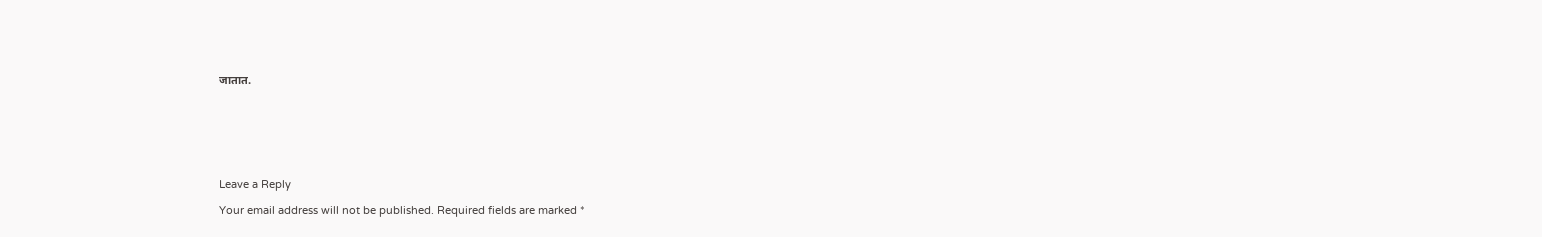जातात.







Leave a Reply

Your email address will not be published. Required fields are marked *